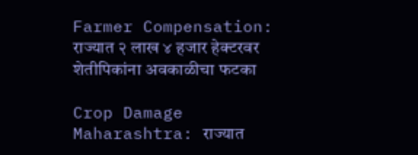Farmer Compensation: राज्यात २ लाख ४ हजार हेक्टरवर शेतीपिकांना अवकाळीचा फटका

Crop Damage Maharashtra: राज्यात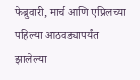फेब्रुवारी, मार्च आणि एप्रिलच्या पहिल्या आठवड्यापर्यंत झालेल्या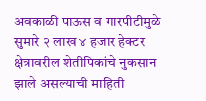अवकाळी पाऊस व गारपीटीमुळे सुमारे २ लाख ४ हजार हेक्टर क्षेत्रावरील शेतीपिकांचे नुकसान झाले असल्याची माहिती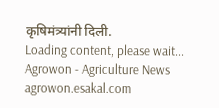कृषिमंत्र्यांनी दिली.
Loading content, please wait...
Agrowon - Agriculture News
agrowon.esakal.com